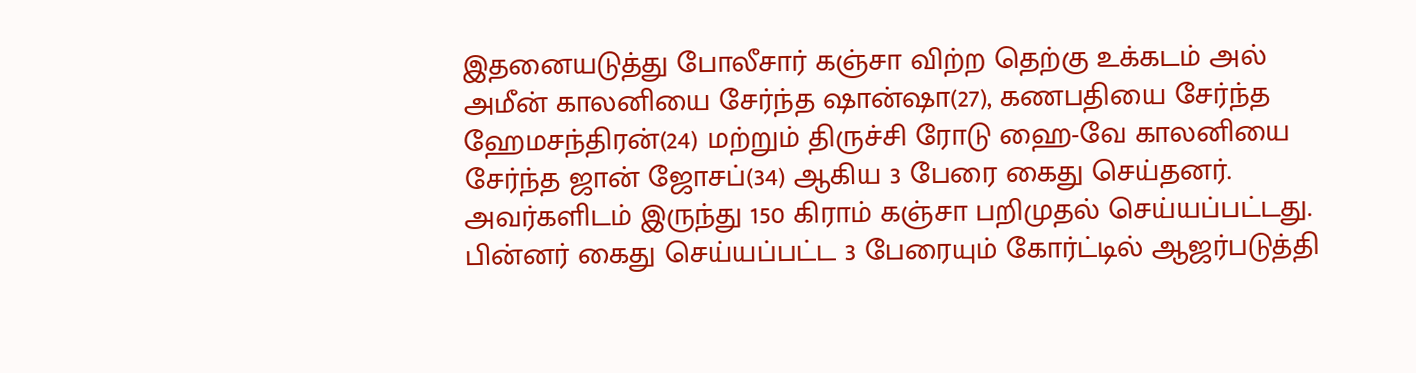இதனையடுத்து போலீசார் கஞ்சா விற்ற தெற்கு உக்கடம் அல் அமீன் காலனியை சேர்ந்த ஷான்ஷா(27), கணபதியை சேர்ந்த ஹேமசந்திரன்(24) மற்றும் திருச்சி ரோடு ஹை-வே காலனியை சேர்ந்த ஜான் ஜோசப்(34) ஆகிய 3 பேரை கைது செய்தனர். அவர்களிடம் இருந்து 150 கிராம் கஞ்சா பறிமுதல் செய்யப்பட்டது. பின்னர் கைது செய்யப்பட்ட 3 பேரையும் கோர்ட்டில் ஆஜர்படுத்தி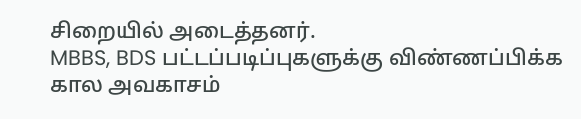சிறையில் அடைத்தனர்.
MBBS, BDS பட்டப்படிப்புகளுக்கு விண்ணப்பிக்க கால அவகாசம்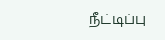நீட்டிப்பு